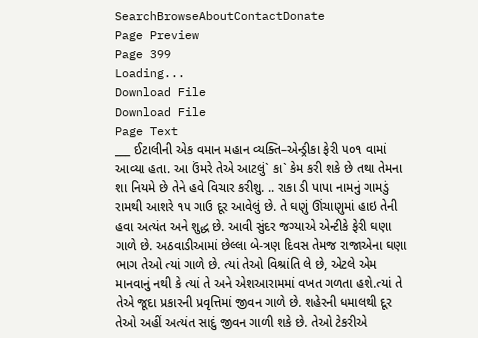SearchBrowseAboutContactDonate
Page Preview
Page 399
Loading...
Download File
Download File
Page Text
___ ઈટાલીની એક વમાન મહાન વ્યક્તિ–એન્ડ્રીકા ફેરી ૫૦૧ વામાં આવ્યા હતા. આ ઉંમરે તેએ આટલું` કા` કેમ કરી શકે છે તથા તેમના શા નિયમે છે તેને હવે વિચાર કરીશુ. .. રાકા ડી પાપા નામનું ગામડું રામથી આશરે ૧૫ ગાઉ દૂર આવેલું છે. તે ઘણું ઊંચાણુમાં હાઇ તેની હવા અત્યંત અને શુદ્ધ છે. આવી સુંદર જગ્યાએ એન્ટીકે ફેરી ઘણા ગાળે છે. અઠવાડીઆમાં છેલ્લા બે-ત્રણ દિવસ તેમજ રાજાએના ઘણા ભાગ તેઓ ત્યાં ગાળે છે. ત્યાં તેઓ વિશ્રાંતિ લે છે, એટલે એમ માનવાનું નથી કે ત્યાં તે અને એશઆરામમાં વખત ગળતા હશે.ત્યાં તે તેએ જૂદા પ્રકારની પ્રવૃત્તિમાં જીવન ગાળે છે. શહેરની ધમાલથી દૂર તેઓ અહીં અત્યંત સાદું જીવન ગાળી શકે છે. તેઓ ટેકરીએ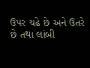ઉપર ચઢે છે અને ઉતરે છે તથા લાંબી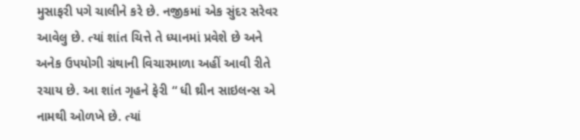મુસાફરી પગે ચાલીને કરે છે. નજીકમાં એક સુંદર સરેવર આવેલુ છે. ત્યાં શાંત ચિત્તે તે ધ્યાનમાં પ્રવેશે છે અને અનેક ઉપયોગી ગ્રંથાની વિચારમાળા અહીં આવી રીતે રચાય છે. આ શાંત ગૃહને ફેરી “ ધી થ્રીન સાઇલન્સ એ નામથી ઓળખે છે. ત્યાં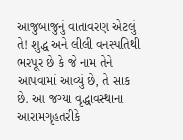આજુબાજુનું વાતાવરણ એટલું તે! શુદ્ધ અને લીલી વનસ્પતિથી ભરપૂર છે કે જે નામ તેને આપવામાં આવ્યું છે, તે સાક છે. આ જગ્યા વૃદ્ધાવસ્થાના આરામગૃહતરીકે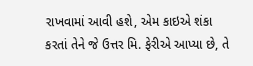રાખવામાં આવી હશે, એમ કાઇએ શંકા કરતાં તેને જે ઉત્તર મિ. ફેરીએ આપ્યા છે, તે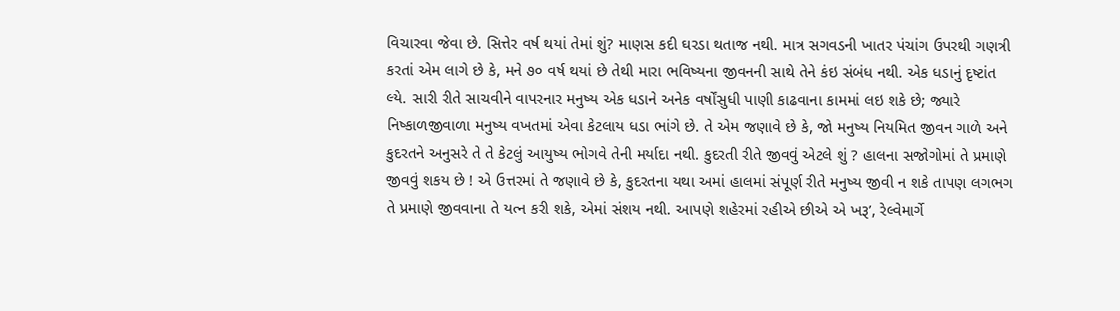વિચારવા જેવા છે. સિત્તેર વર્ષ થયાં તેમાં શું? માણસ કદી ઘરડા થતાજ નથી. માત્ર સગવડની ખાતર પંચાંગ ઉપરથી ગણત્રી કરતાં એમ લાગે છે કે, મને ૭૦ વર્ષ થયાં છે તેથી મારા ભવિષ્યના જીવનની સાથે તેને કંઇ સંબંધ નથી. એક ધડાનું દૃષ્ટાંત લ્યે. સારી રીતે સાચવીને વાપરનાર મનુષ્ય એક ધડાને અનેક વર્ષોંસુધી પાણી કાઢવાના કામમાં લઇ શકે છે; જ્યારે નિષ્કાળજીવાળા મનુષ્ય વખતમાં એવા કેટલાય ધડા ભાંગે છે. તે એમ જણાવે છે કે, જો મનુષ્ય નિયમિત જીવન ગાળે અને કુદરતને અનુસરે તે તે કેટલું આયુષ્ય ભોગવે તેની મર્યાદા નથી. કુદરતી રીતે જીવવું એટલે શું ? હાલના સજોગોમાં તે પ્રમાણે જીવવું શકય છે ! એ ઉત્તરમાં તે જણાવે છે કે, કુદરતના યથા અમાં હાલમાં સંપૂર્ણ રીતે મનુષ્ય જીવી ન શકે તાપણ લગભગ તે પ્રમાણે જીવવાના તે યત્ન કરી શકે, એમાં સંશય નથી. આપણે શહેરમાં રહીએ છીએ એ ખરૂ’, રેલ્વેમાર્ગે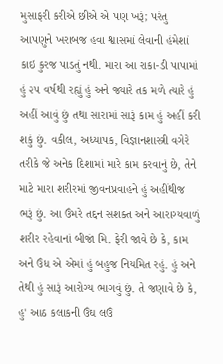મુસાફરી કરીએ છીએ એ પણ ખરૂં; પરંતુ આપણુને ખરાબજ હવા શ્વાસમાં લેવાની હંમેશાં કાઇ કુરજ પાડતું નથી. મારા આ રાકા-ડી પાપામાં હું ૨૫ વર્ષથી રહ્યું હું અને જ્યારે તક મળે ત્યારે હું અહીં આવું છું તથા સારામાં સારૂં કામ હું અહીં કરી શકું છું. વકીલ, અધ્યાપક, વિજ્ઞાનશાસ્ત્રી વગેરે તરીકે જે અનેક દિશામાં મારે કામ કરવાનું છે, તેને માટે મારા શરીરમાં જીવનપ્રવાહને હું અહીંથીજ ભરૂં છું. આ ઉંમરે તદ્દન સશક્ત અને આરાગ્યવાળું શરીર રહેવાનાં બીજાં મિ. ફેરી જાવે છે કે, કામ અને ઉંધ એ એમાં હું બહુજ નિયમિત રહું. હું અને તેથી હું સારૂં આરોગ્ય ભાગવું છું. તે જણાવે છે કે, હુ' આઠ કલાકની ઉંઘ લઉં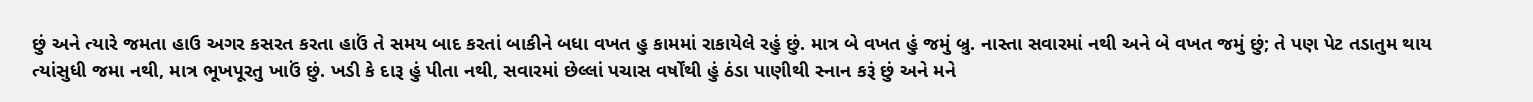છું અને ત્યારે જમતા હાઉ અગર કસરત કરતા હાઉં તે સમય બાદ કરતાં બાકીને બધા વખત હુ કામમાં રાકાયેલે રહું છું. માત્ર બે વખત હું જમું બ્રુ. નાસ્તા સવારમાં નથી અને બે વખત જમું છું; તે પણ પેટ તડાતુમ થાય ત્યાંસુધી જમા નથી, માત્ર ભૂખપૂરતુ ખાઉં છું. ખડી કે દારૂ હું પીતા નથી, સવારમાં છેલ્લાં પચાસ વર્ષોંથી હું ઠંડા પાણીથી સ્નાન કરૂં છું અને મને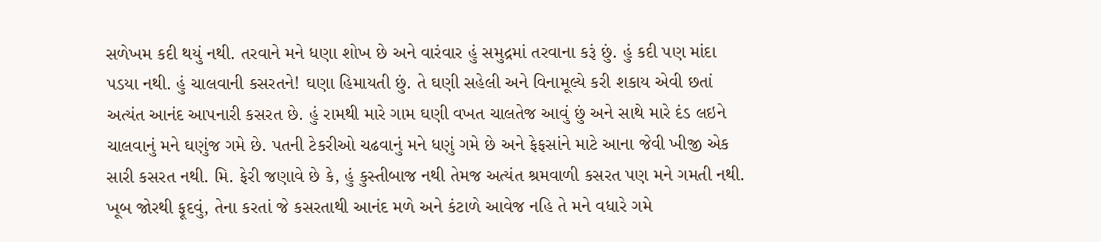સળેખમ કદી થયું નથી. તરવાને મને ધણા શોખ છે અને વારંવાર હું સમુદ્રમાં તરવાના કરૂં છું. હું કદી પણ માંદા પડયા નથી. હું ચાલવાની કસરતને! ઘણા હિમાયતી છું. તે ઘણી સહેલી અને વિનામૂલ્યે કરી શકાય એવી છતાં અત્યંત આનંદ આપનારી કસરત છે. હું રામથી મારે ગામ ઘણી વખત ચાલતેજ આવું છું અને સાથે મારે દંડ લઇને ચાલવાનું મને ઘણુંજ ગમે છે. પતની ટેકરીઓ ચઢવાનું મને ધણું ગમે છે અને ફેફસાંને માટે આના જેવી ખીજી એક સારી કસરત નથી. મિ. ફેરી જણાવે છે કે, હું કુસ્તીબાજ નથી તેમજ અત્યંત શ્રમવાળી કસરત પણ મને ગમતી નથી. ખૂબ જોરથી ફૂદવું, તેના કરતાં જે કસરતાથી આનંદ મળે અને કંટાળે આવેજ નહિ તે મને વધારે ગમે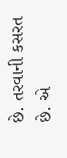છે. તરવાની કસરત છે. એ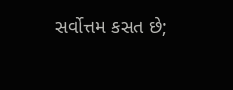સર્વોત્તમ કસત છે;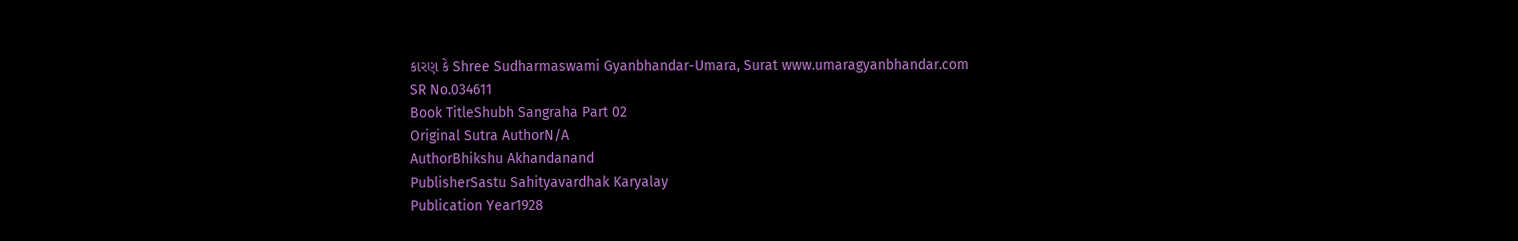કારણ કે Shree Sudharmaswami Gyanbhandar-Umara, Surat www.umaragyanbhandar.com
SR No.034611
Book TitleShubh Sangraha Part 02
Original Sutra AuthorN/A
AuthorBhikshu Akhandanand
PublisherSastu Sahityavardhak Karyalay
Publication Year1928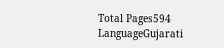Total Pages594
LanguageGujarati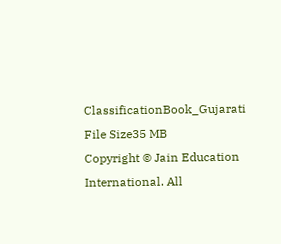ClassificationBook_Gujarati
File Size35 MB
Copyright © Jain Education International. All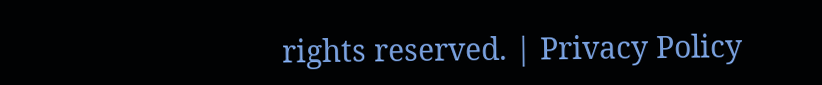rights reserved. | Privacy Policy